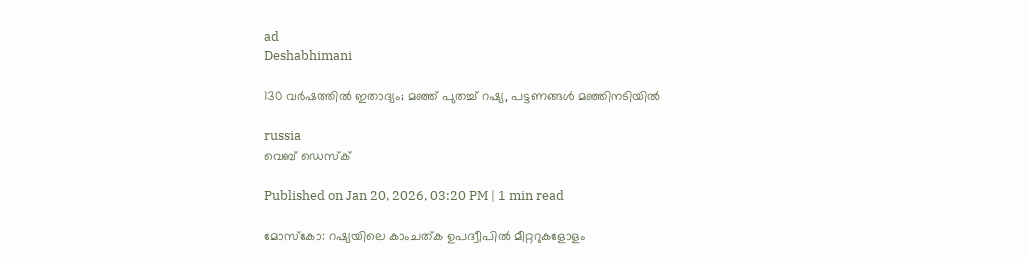ad
Deshabhimani

130 വർഷത്തിൽ ഇതാദ്യം; മഞ്ഞ് പുതച്ച് റഷ്യ, പട്ടണങ്ങൾ മഞ്ഞിനടിയിൽ

russia
വെബ് ഡെസ്ക്

Published on Jan 20, 2026, 03:20 PM | 1 min read

മോസ്കോ: റഷ്യയിലെ കാംചത്ക ഉപദ്വീപിൽ മീറ്ററുകളോളം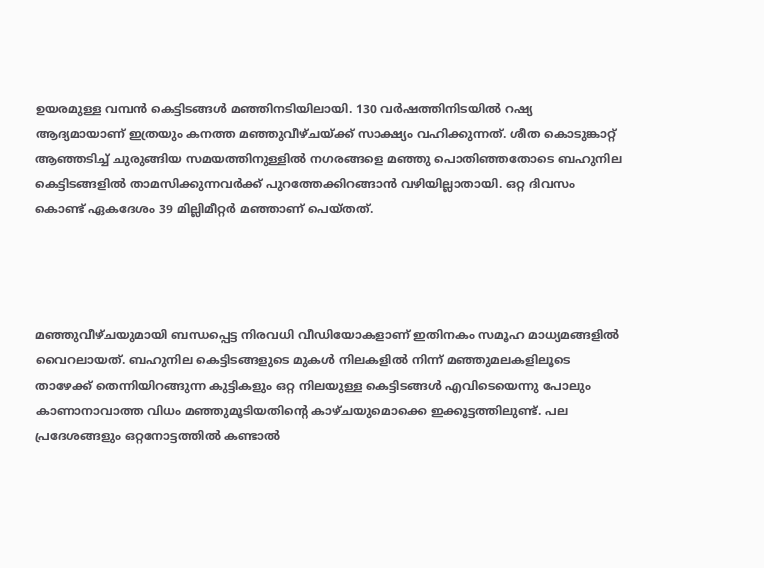ഉയരമുള്ള വമ്പൻ കെട്ടിടങ്ങൾ മഞ്ഞിനടിയിലായി. 130 വർഷത്തിനിടയിൽ റഷ്യ ആദ്യമായാണ് ഇത്രയും കനത്ത മഞ്ഞുവീഴ്ചയ്ക്ക് സാക്ഷ്യം വഹിക്കുന്നത്. ശീത കൊടുങ്കാറ്റ് ആഞ്ഞടിച്ച് ചുരുങ്ങിയ സമയത്തിനുള്ളിൽ നഗരങ്ങളെ മഞ്ഞു പൊതിഞ്ഞതോടെ ബഹുനില കെട്ടിടങ്ങളിൽ താമസിക്കുന്നവർക്ക് പുറത്തേക്കിറങ്ങാൻ വഴിയില്ലാതായി. ഒറ്റ ദിവസം കൊണ്ട് ഏകദേശം 39 മില്ലിമീറ്റർ മഞ്ഞാണ് പെയ്തത്.




മഞ്ഞുവീഴ്ചയുമായി ബന്ധപ്പെട്ട നിരവധി വീ‍ഡിയോകളാണ് ഇതിനകം സമൂഹ മാധ്യമങ്ങളിൽ വൈറലായത്. ബഹുനില കെട്ടിടങ്ങളുടെ മുകൾ നിലകളിൽ നിന്ന് മഞ്ഞുമലകളിലൂടെ താഴേക്ക് തെന്നിയിറങ്ങുന്ന കുട്ടികളും ഒറ്റ നിലയുള്ള കെട്ടിടങ്ങൾ എവിടെയെന്നു പോലും കാണാനാവാത്ത വിധം മഞ്ഞുമൂടിയതിന്റെ കാഴ്ചയുമൊക്കെ ഇക്കൂട്ടത്തിലുണ്ട്. പല പ്രദേശങ്ങളും ഒറ്റനോട്ടത്തിൽ കണ്ടാൽ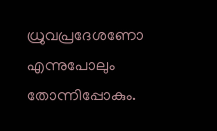ധ്രുവപ്രദേശണോ എന്നുപോലും തോന്നിപ്പോകും.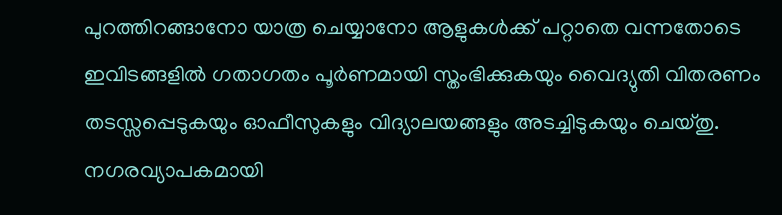പുറത്തിറങ്ങാനോ യാത്ര ചെയ്യാനോ ആളുകൾക്ക് പറ്റാതെ വന്നതോടെ ഇവിടങ്ങളിൽ ഗതാഗതം പൂർണമായി സ്തംഭിക്കുകയും വൈദ്യുതി വിതരണം തടസ്സപ്പെടുകയും ഓഫീസുകളും വിദ്യാലയങ്ങളും അടച്ചിടുകയും ചെയ്തു. നഗരവ്യാപകമായി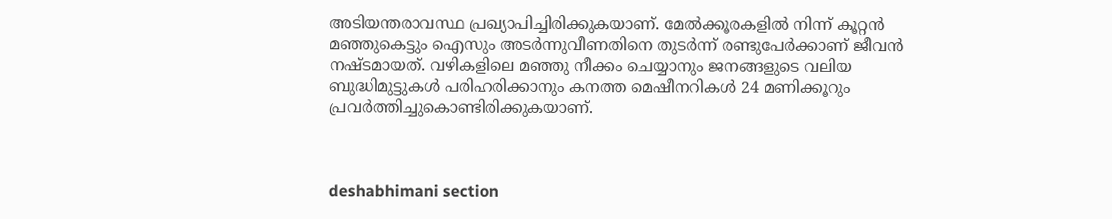അടിയന്തരാവസ്ഥ പ്രഖ്യാപിച്ചിരിക്കുകയാണ്. മേൽക്കൂരകളിൽ നിന്ന് കൂറ്റൻ മഞ്ഞുകെട്ടും ഐസും അടർന്നുവീണതിനെ തുടർന്ന് രണ്ടുപേർക്കാണ് ജീവൻ നഷ്ടമായത്. വഴികളിലെ മഞ്ഞു നീക്കം ചെയ്യാനും ജനങ്ങളുടെ വലിയ ബുദ്ധിമുട്ടുകൾ പരിഹരിക്കാനും കനത്ത മെഷീനറികൾ 24 മണിക്കൂറും പ്രവർത്തിച്ചുകൊണ്ടിരിക്കുകയാണ്.



deshabhimani section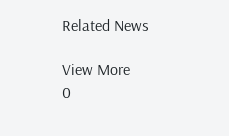Related News

View More
0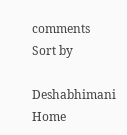comments
Sort by

Deshabhimani
Home